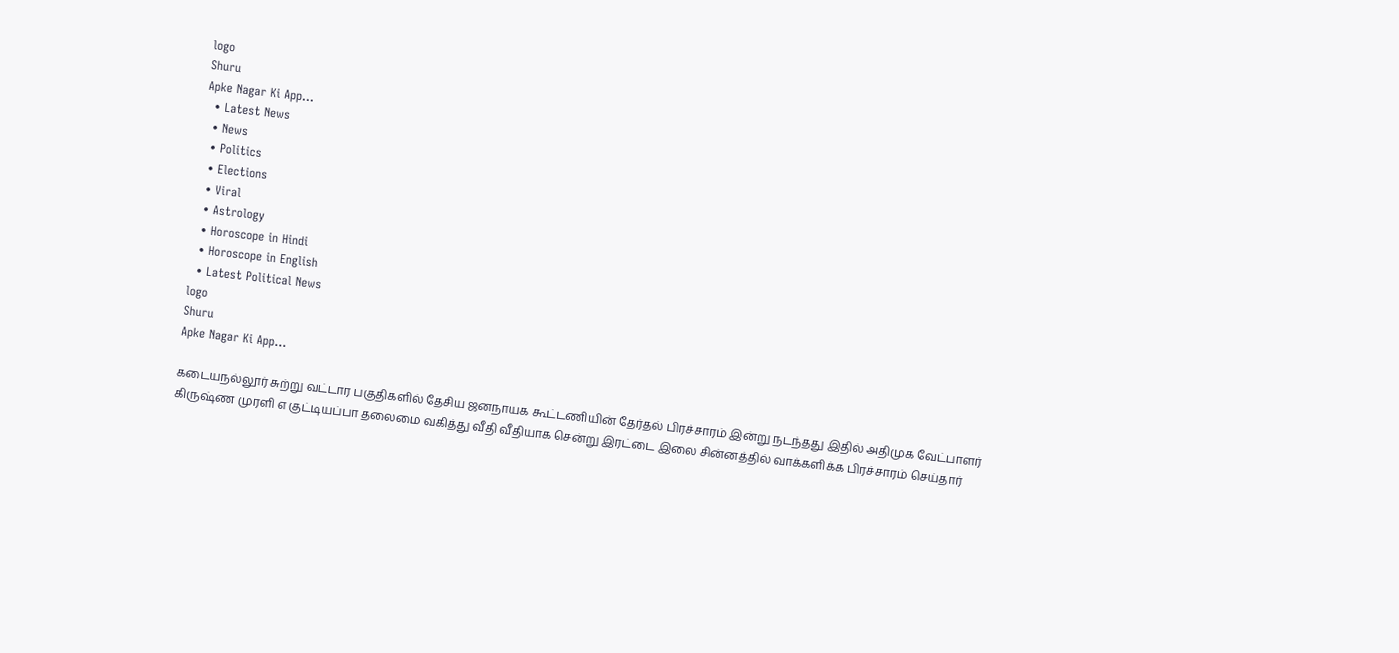logo
Shuru
Apke Nagar Ki App…
  • Latest News
  • News
  • Politics
  • Elections
  • Viral
  • Astrology
  • Horoscope in Hindi
  • Horoscope in English
  • Latest Political News
logo
Shuru
Apke Nagar Ki App…

கடையநல்லூர் சுற்று வட்டார பகுதிகளில் தேசிய ஜனநாயக கூட்டணியின் தேர்தல் பிரச்சாரம் இன்று நடந்தது இதில் அதிமுக வேட்பாளர் கிருஷ்ண முரளி எ குட்டியப்பா தலைமை வகித்து வீதி வீதியாக சென்று இரட்டை இலை சின்னத்தில் வாக்களிக்க பிரச்சாரம் செய்தார்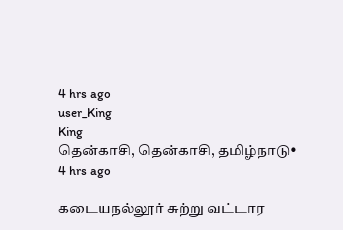4 hrs ago
user_King
King
தென்காசி, தென்காசி, தமிழ்நாடு•
4 hrs ago

கடையநல்லூர் சுற்று வட்டார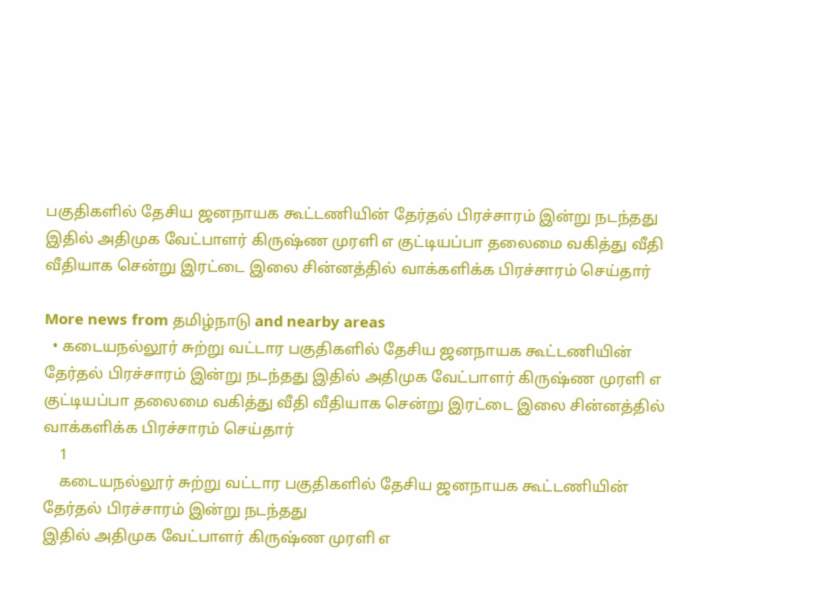பகுதிகளில் தேசிய ஜனநாயக கூட்டணியின் தேர்தல் பிரச்சாரம் இன்று நடந்தது இதில் அதிமுக வேட்பாளர் கிருஷ்ண முரளி எ குட்டியப்பா தலைமை வகித்து வீதி வீதியாக சென்று இரட்டை இலை சின்னத்தில் வாக்களிக்க பிரச்சாரம் செய்தார்

More news from தமிழ்நாடு and nearby areas
  • கடையநல்லூர் சுற்று வட்டார பகுதிகளில் தேசிய ஜனநாயக கூட்டணியின் தேர்தல் பிரச்சாரம் இன்று நடந்தது இதில் அதிமுக வேட்பாளர் கிருஷ்ண முரளி எ குட்டியப்பா தலைமை வகித்து வீதி வீதியாக சென்று இரட்டை இலை சின்னத்தில் வாக்களிக்க பிரச்சாரம் செய்தார்
    1
    கடையநல்லூர் சுற்று வட்டார பகுதிகளில் தேசிய ஜனநாயக கூட்டணியின் தேர்தல் பிரச்சாரம் இன்று நடந்தது
இதில் அதிமுக வேட்பாளர் கிருஷ்ண முரளி எ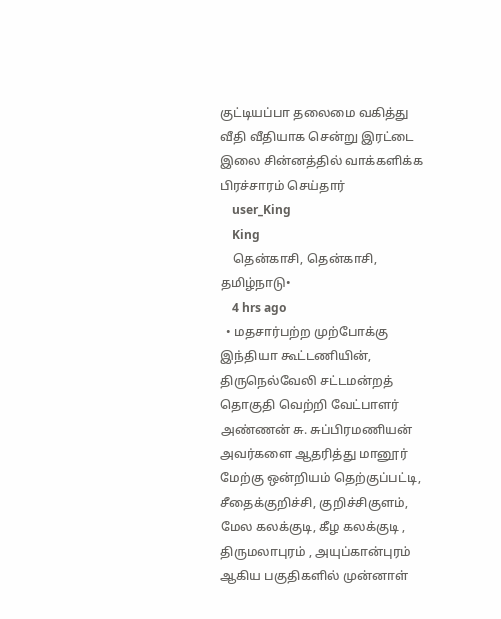குட்டியப்பா தலைமை வகித்து வீதி வீதியாக சென்று இரட்டை இலை சின்னத்தில் வாக்களிக்க பிரச்சாரம் செய்தார்
    user_King
    King
    தென்காசி, தென்காசி, தமிழ்நாடு•
    4 hrs ago
  • மதசார்பற்ற முற்போக்கு இந்தியா கூட்டணியின், திருநெல்வேலி சட்டமன்றத் தொகுதி வெற்றி வேட்பாளர் அண்ணன் சு. சுப்பிரமணியன் அவர்களை ஆதரித்து மானூர் மேற்கு ஒன்றியம் தெற்குப்பட்டி, சீதைக்குறிச்சி, குறிச்சிகுளம், மேல கலக்குடி, கீழ கலக்குடி , திருமலாபுரம் , அயுப்கான்புரம் ஆகிய பகுதிகளில் முன்னாள்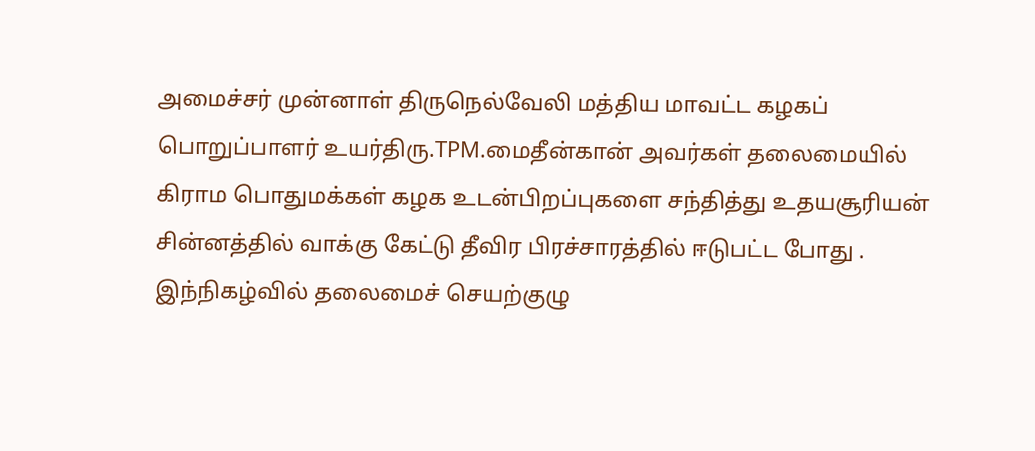அமைச்சர் முன்னாள் திருநெல்வேலி மத்திய மாவட்ட கழகப் பொறுப்பாளர் உயர்திரு.TPM.மைதீன்கான் அவர்கள் தலைமையில் கிராம பொதுமக்கள் கழக உடன்பிறப்புகளை சந்தித்து உதயசூரியன் சின்னத்தில் வாக்கு கேட்டு தீவிர பிரச்சாரத்தில் ஈடுபட்ட போது . இந்நிகழ்வில் தலைமைச் செயற்குழு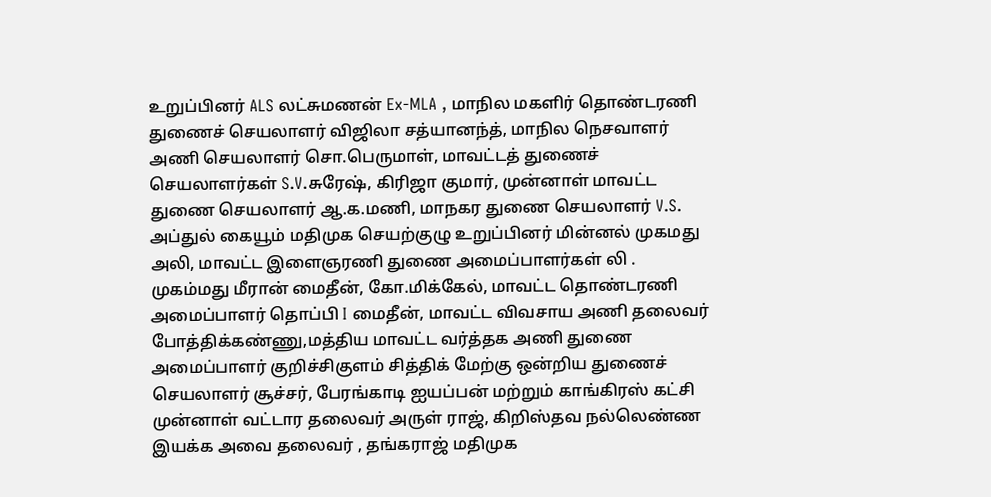உறுப்பினர் ALS லட்சுமணன் Ex-MLA , மாநில மகளிர் தொண்டரணி துணைச் செயலாளர் விஜிலா சத்யானந்த், மாநில நெசவாளர் அணி செயலாளர் சொ.பெருமாள், மாவட்டத் துணைச் செயலாளர்கள் S.V.சுரேஷ், கிரிஜா குமார், முன்னாள் மாவட்ட துணை செயலாளர் ஆ.க.மணி, மாநகர துணை செயலாளர் V.S. அப்துல் கையூம் மதிமுக செயற்குழு உறுப்பினர் மின்னல் முகமது அலி, மாவட்ட இளைஞரணி துணை அமைப்பாளர்கள் லி . முகம்மது மீரான் மைதீன், கோ.மிக்கேல், மாவட்ட தொண்டரணி அமைப்பாளர் தொப்பி I மைதீன், மாவட்ட விவசாய அணி தலைவர் போத்திக்கண்ணு,மத்திய மாவட்ட வர்த்தக அணி துணை அமைப்பாளர் குறிச்சிகுளம் சித்திக் மேற்கு ஒன்றிய துணைச் செயலாளர் சூச்சர், பேரங்காடி ஐயப்பன் மற்றும் காங்கிரஸ் கட்சி முன்னாள் வட்டார தலைவர் அருள் ராஜ், கிறிஸ்தவ நல்லெண்ண இயக்க அவை தலைவர் , தங்கராஜ் மதிமுக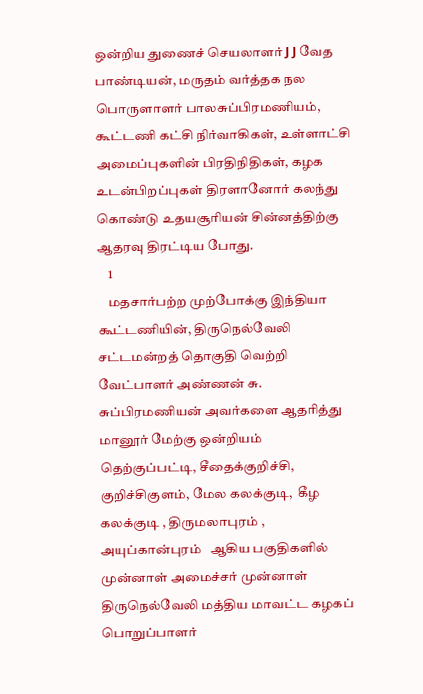ஒன்றிய துணைச் செயலாளர் J J வேத பாண்டியன், மருதம் வர்த்தக நல பொருளாளர் பாலசுப்பிரமணியம், கூட்டணி கட்சி நிர்வாகிகள், உள்ளாட்சி அமைப்புகளின் பிரதிநிதிகள், கழக உடன்பிறப்புகள் திரளானோர் கலந்து கொண்டு உதயசூரியன் சின்னத்திற்கு ஆதரவு திரட்டிய போது.
    1
    மதசார்பற்ற முற்போக்கு இந்தியா கூட்டணியின், திருநெல்வேலி சட்டமன்றத் தொகுதி வெற்றி வேட்பாளர் அண்ணன் சு. சுப்பிரமணியன் அவர்களை ஆதரித்து மானூர் மேற்கு ஒன்றியம்  தெற்குப்பட்டி, சீதைக்குறிச்சி, குறிச்சிகுளம், மேல கலக்குடி,  கீழ கலக்குடி , திருமலாபுரம் , அயுப்கான்புரம்   ஆகிய பகுதிகளில் முன்னாள் அமைச்சர் முன்னாள் திருநெல்வேலி மத்திய மாவட்ட கழகப் பொறுப்பாளர்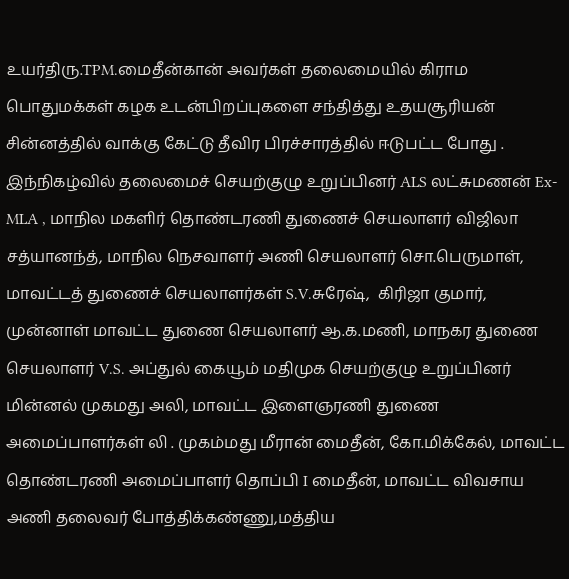உயர்திரு.TPM.மைதீன்கான் அவர்கள் தலைமையில் கிராம பொதுமக்கள் கழக உடன்பிறப்புகளை சந்தித்து உதயசூரியன் சின்னத்தில் வாக்கு கேட்டு தீவிர பிரச்சாரத்தில் ஈடுபட்ட போது . இந்நிகழ்வில் தலைமைச் செயற்குழு உறுப்பினர் ALS லட்சுமணன் Ex-MLA , மாநில மகளிர் தொண்டரணி துணைச் செயலாளர் விஜிலா சத்யானந்த், மாநில நெசவாளர் அணி செயலாளர் சொ.பெருமாள், மாவட்டத் துணைச் செயலாளர்கள் S.V.சுரேஷ்,  கிரிஜா குமார், முன்னாள் மாவட்ட துணை செயலாளர் ஆ.க.மணி, மாநகர துணை செயலாளர் V.S. அப்துல் கையூம் மதிமுக செயற்குழு உறுப்பினர் மின்னல் முகமது அலி, மாவட்ட இளைஞரணி துணை அமைப்பாளர்கள் லி . முகம்மது மீரான் மைதீன், கோ.மிக்கேல், மாவட்ட தொண்டரணி அமைப்பாளர் தொப்பி I மைதீன், மாவட்ட விவசாய அணி தலைவர் போத்திக்கண்ணு,மத்திய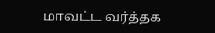மாவட்ட வர்த்தக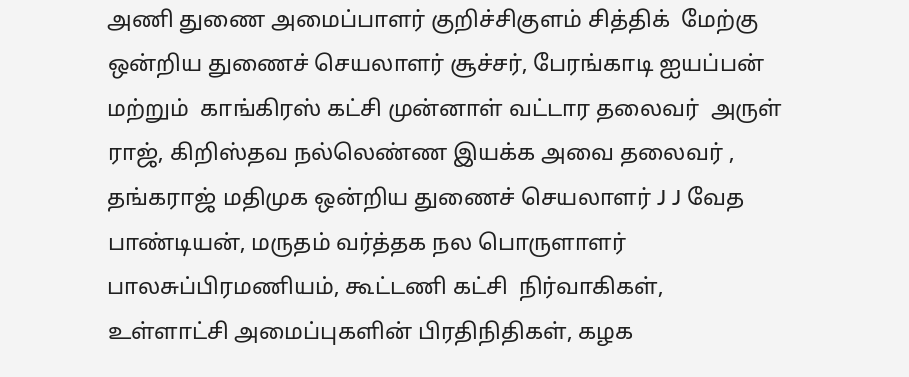அணி துணை அமைப்பாளர் குறிச்சிகுளம் சித்திக்  மேற்கு ஒன்றிய துணைச் செயலாளர் சூச்சர், பேரங்காடி ஐயப்பன் மற்றும்  காங்கிரஸ் கட்சி முன்னாள் வட்டார தலைவர்  அருள் ராஜ், கிறிஸ்தவ நல்லெண்ண இயக்க அவை தலைவர் , தங்கராஜ் மதிமுக ஒன்றிய துணைச் செயலாளர் J J வேத பாண்டியன், மருதம் வர்த்தக நல பொருளாளர்  பாலசுப்பிரமணியம், கூட்டணி கட்சி  நிர்வாகிகள், உள்ளாட்சி அமைப்புகளின் பிரதிநிதிகள், கழக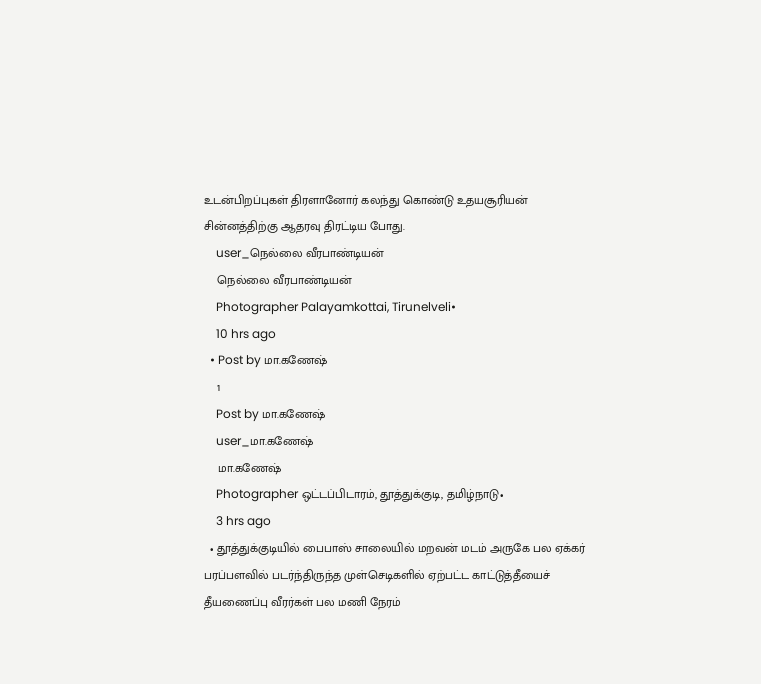உடன்பிறப்புகள் திரளானோர் கலந்து கொண்டு உதயசூரியன் சின்னத்திற்கு ஆதரவு திரட்டிய போது.
    user_நெல்லை வீரபாண்டியன்
    நெல்லை வீரபாண்டியன்
    Photographer Palayamkottai, Tirunelveli•
    10 hrs ago
  • Post by மா.கணேஷ்
    1
    Post by மா.கணேஷ்
    user_மா.கணேஷ்
    மா.கணேஷ்
    Photographer ஒட்டப்பிடாரம், தூத்துக்குடி, தமிழ்நாடு•
    3 hrs ago
  • தூத்துக்குடியில் பைபாஸ் சாலையில் மறவன் மடம் அருகே பல ஏக்கர் பரப்பளவில் படர்ந்திருந்த முள்செடிகளில் ஏற்பட்ட காட்டுத்தீயைச் தீயணைப்பு வீரர்கள் பல மணி நேரம்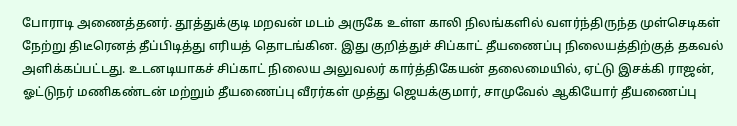போராடி அணைத்தனர். தூத்துக்குடி மறவன் மடம் அருகே உள்ள காலி நிலங்களில் வளர்ந்திருந்த முள்செடிகள் நேற்று திடீரெனத் தீப்பிடித்து எரியத் தொடங்கின. இது குறித்துச் சிப்காட் தீயணைப்பு நிலையத்திற்குத் தகவல் அளிக்கப்பட்டது. உடனடியாகச் சிப்காட் நிலைய அலுவலர் கார்த்திகேயன் தலைமையில், ஏட்டு இசக்கி ராஜன், ஓட்டுநர் மணிகண்டன் மற்றும் தீயணைப்பு வீரர்கள் முத்து ஜெயக்குமார், சாமுவேல் ஆகியோர் தீயணைப்பு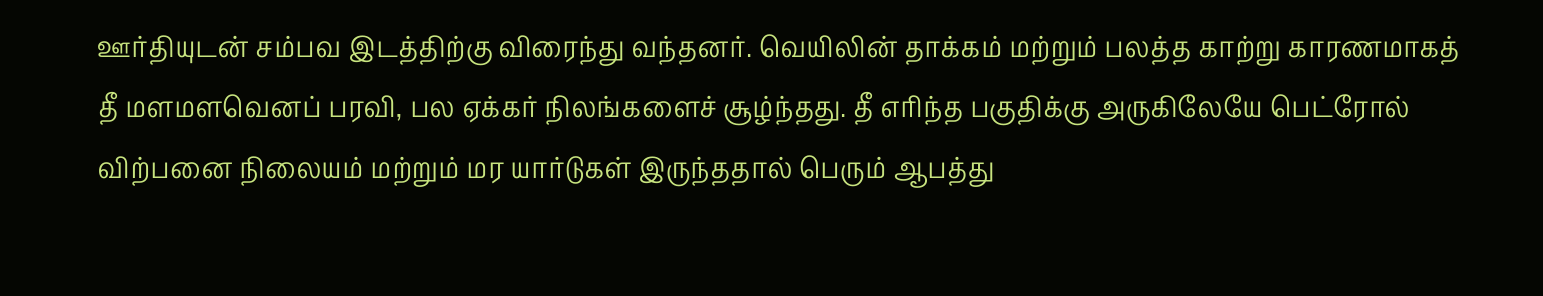ஊர்தியுடன் சம்பவ இடத்திற்கு விரைந்து வந்தனர். வெயிலின் தாக்கம் மற்றும் பலத்த காற்று காரணமாகத் தீ மளமளவெனப் பரவி, பல ஏக்கர் நிலங்களைச் சூழ்ந்தது. தீ எரிந்த பகுதிக்கு அருகிலேயே பெட்ரோல் விற்பனை நிலையம் மற்றும் மர யார்டுகள் இருந்ததால் பெரும் ஆபத்து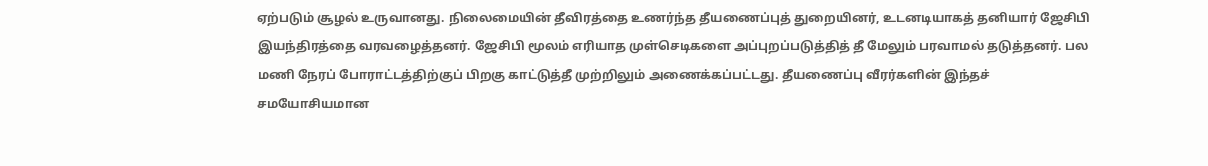ஏற்படும் சூழல் உருவானது. நிலைமையின் தீவிரத்தை உணர்ந்த தீயணைப்புத் துறையினர், உடனடியாகத் தனியார் ஜேசிபி இயந்திரத்தை வரவழைத்தனர். ஜேசிபி மூலம் எரியாத முள்செடிகளை அப்புறப்படுத்தித் தீ மேலும் பரவாமல் தடுத்தனர். பல மணி நேரப் போராட்டத்திற்குப் பிறகு காட்டுத்தீ முற்றிலும் அணைக்கப்பட்டது. தீயணைப்பு வீரர்களின் இந்தச் சமயோசியமான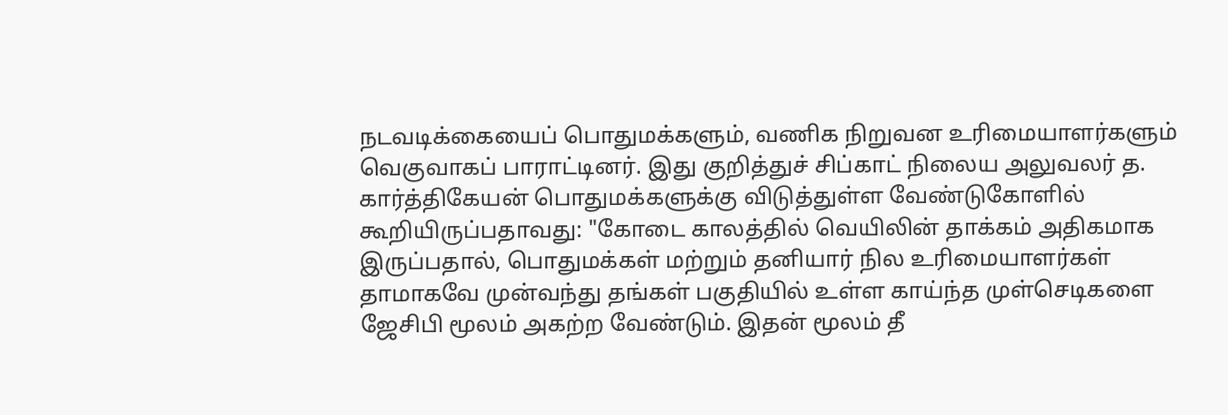நடவடிக்கையைப் பொதுமக்களும், வணிக நிறுவன உரிமையாளர்களும் வெகுவாகப் பாராட்டினர். இது குறித்துச் சிப்காட் நிலைய அலுவலர் த. கார்த்திகேயன் பொதுமக்களுக்கு விடுத்துள்ள வேண்டுகோளில் கூறியிருப்பதாவது: "கோடை காலத்தில் வெயிலின் தாக்கம் அதிகமாக இருப்பதால், பொதுமக்கள் மற்றும் தனியார் நில உரிமையாளர்கள் தாமாகவே முன்வந்து தங்கள் பகுதியில் உள்ள காய்ந்த முள்செடிகளை ஜேசிபி மூலம் அகற்ற வேண்டும். இதன் மூலம் தீ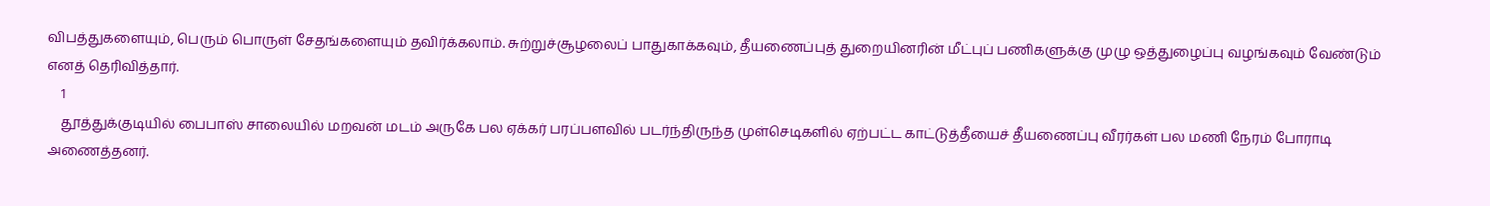விபத்துகளையும், பெரும் பொருள் சேதங்களையும் தவிர்க்கலாம். சுற்றுச்சூழலைப் பாதுகாக்கவும், தீயணைப்புத் துறையினரின் மீட்புப் பணிகளுக்கு முழு ஒத்துழைப்பு வழங்கவும் வேண்டும் எனத் தெரிவித்தார்.
    1
    தூத்துக்குடியில் பைபாஸ் சாலையில் மறவன் மடம் அருகே பல ஏக்கர் பரப்பளவில் படர்ந்திருந்த முள்செடிகளில் ஏற்பட்ட காட்டுத்தீயைச் தீயணைப்பு வீரர்கள் பல மணி நேரம் போராடி அணைத்தனர்.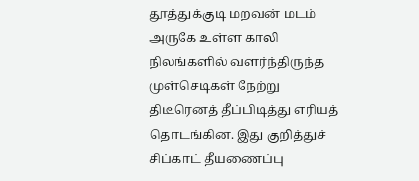தூத்துக்குடி மறவன் மடம் அருகே உள்ள காலி நிலங்களில் வளர்ந்திருந்த முள்செடிகள் நேற்று திடீரெனத் தீப்பிடித்து எரியத் தொடங்கின. இது குறித்துச் சிப்காட் தீயணைப்பு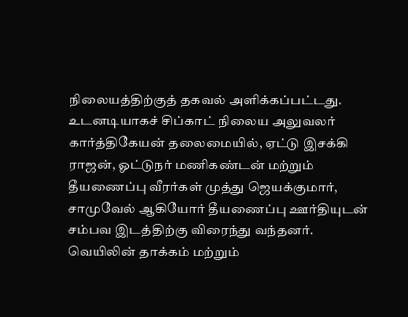நிலையத்திற்குத் தகவல் அளிக்கப்பட்டது. உடனடியாகச் சிப்காட் நிலைய அலுவலர் கார்த்திகேயன் தலைமையில், ஏட்டு இசக்கி ராஜன், ஓட்டுநர் மணிகண்டன் மற்றும் தீயணைப்பு வீரர்கள் முத்து ஜெயக்குமார், சாமுவேல் ஆகியோர் தீயணைப்பு ஊர்தியுடன் சம்பவ இடத்திற்கு விரைந்து வந்தனர்.
வெயிலின் தாக்கம் மற்றும்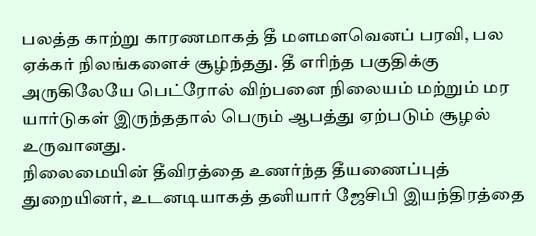பலத்த காற்று காரணமாகத் தீ மளமளவெனப் பரவி, பல ஏக்கர் நிலங்களைச் சூழ்ந்தது. தீ எரிந்த பகுதிக்கு அருகிலேயே பெட்ரோல் விற்பனை நிலையம் மற்றும் மர யார்டுகள் இருந்ததால் பெரும் ஆபத்து ஏற்படும் சூழல் உருவானது.
நிலைமையின் தீவிரத்தை உணர்ந்த தீயணைப்புத் துறையினர், உடனடியாகத் தனியார் ஜேசிபி இயந்திரத்தை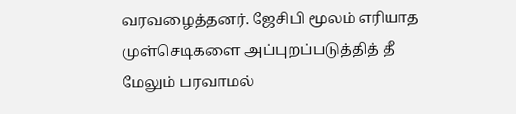வரவழைத்தனர். ஜேசிபி மூலம் எரியாத முள்செடிகளை அப்புறப்படுத்தித் தீ மேலும் பரவாமல்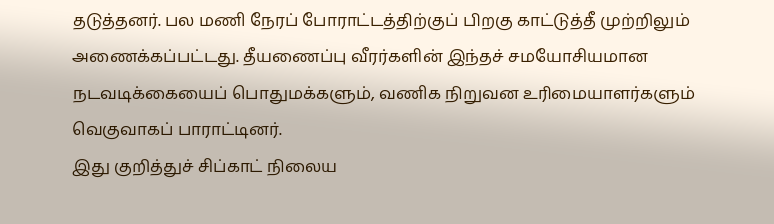தடுத்தனர். பல மணி நேரப் போராட்டத்திற்குப் பிறகு காட்டுத்தீ முற்றிலும் அணைக்கப்பட்டது. தீயணைப்பு வீரர்களின் இந்தச் சமயோசியமான நடவடிக்கையைப் பொதுமக்களும், வணிக நிறுவன உரிமையாளர்களும் வெகுவாகப் பாராட்டினர்.
இது குறித்துச் சிப்காட் நிலைய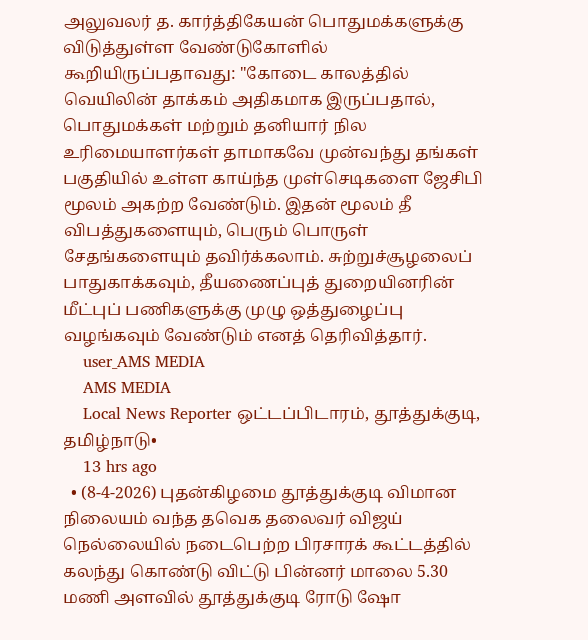அலுவலர் த. கார்த்திகேயன் பொதுமக்களுக்கு விடுத்துள்ள வேண்டுகோளில் கூறியிருப்பதாவது: "கோடை காலத்தில் வெயிலின் தாக்கம் அதிகமாக இருப்பதால், பொதுமக்கள் மற்றும் தனியார் நில உரிமையாளர்கள் தாமாகவே முன்வந்து தங்கள் பகுதியில் உள்ள காய்ந்த முள்செடிகளை ஜேசிபி மூலம் அகற்ற வேண்டும். இதன் மூலம் தீ விபத்துகளையும், பெரும் பொருள் சேதங்களையும் தவிர்க்கலாம். சுற்றுச்சூழலைப் பாதுகாக்கவும், தீயணைப்புத் துறையினரின் மீட்புப் பணிகளுக்கு முழு ஒத்துழைப்பு வழங்கவும் வேண்டும் எனத் தெரிவித்தார்.
    user_AMS MEDIA
    AMS MEDIA
    Local News Reporter ஒட்டப்பிடாரம், தூத்துக்குடி, தமிழ்நாடு•
    13 hrs ago
  • (8-4-2026) புதன்கிழமை தூத்துக்குடி விமான நிலையம் வந்த தவெக தலைவர் விஜய் நெல்லையில் நடைபெற்ற பிரசாரக் கூட்டத்தில் கலந்து கொண்டு விட்டு பின்னர் மாலை 5.30 மணி அளவில் தூத்துக்குடி ரோடு ஷோ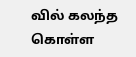வில் கலந்த கொள்ள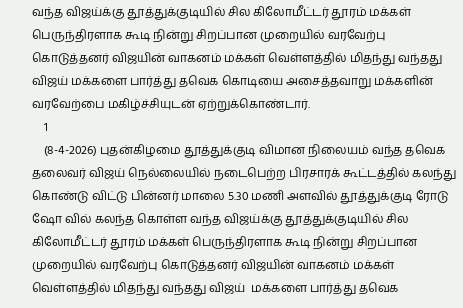வந்த விஜய்க்கு தூத்துக்குடியில் சில கிலோமீட்டர் தூரம் மக்கள் பெருந்திரளாக கூடி நின்று சிறப்பான முறையில் வரவேற்பு கொடுத்தனர் விஜயின் வாகனம் மக்கள் வெள்ளத்தில் மிதந்து வந்தது விஜய் மக்களை பார்த்து தவெக கொடியை அசைத்தவாறு மக்களின் வரவேற்பை மகிழ்ச்சியுடன் ஏற்றுக்கொண்டார்.
    1
    (8-4-2026) புதன்கிழமை தூத்துக்குடி விமான நிலையம் வந்த தவெக தலைவர் விஜய் நெல்லையில் நடைபெற்ற பிரசாரக் கூட்டத்தில் கலந்து கொண்டு விட்டு பின்னர் மாலை 5.30 மணி அளவில் தூத்துக்குடி ரோடு ஷோ வில் கலந்த கொள்ள வந்த விஜய்க்கு தூத்துக்குடியில் சில கிலோமீட்டர் தூரம் மக்கள் பெருந்திரளாக கூடி நின்று சிறப்பான முறையில் வரவேற்பு கொடுத்தனர் விஜயின் வாகனம் மக்கள் வெள்ளத்தில் மிதந்து வந்தது விஜய்  மக்களை பார்த்து தவெக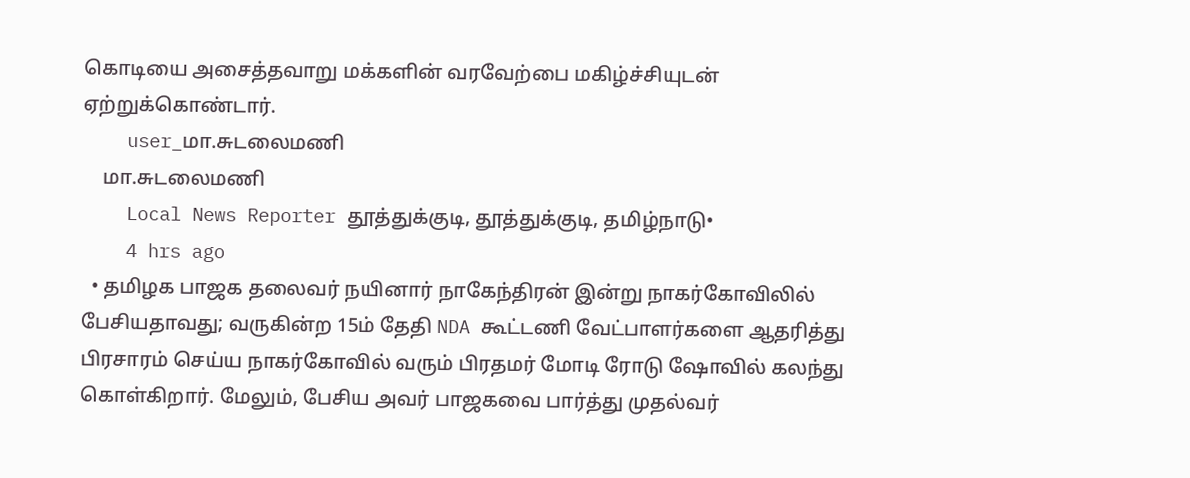கொடியை அசைத்தவாறு மக்களின் வரவேற்பை மகிழ்ச்சியுடன் ஏற்றுக்கொண்டார்.
    user_மா.சுடலைமணி
    மா.சுடலைமணி
    Local News Reporter தூத்துக்குடி, தூத்துக்குடி, தமிழ்நாடு•
    4 hrs ago
  • தமிழக பாஜக தலைவர் நயினார் நாகேந்திரன் இன்று நாகர்கோவிலில் பேசியதாவது; வருகின்ற 15ம் தேதி NDA கூட்டணி வேட்பாளர்களை ஆதரித்து பிரசாரம் செய்ய நாகர்கோவில் வரும் பிரதமர் மோடி ரோடு ஷோவில் கலந்து கொள்கிறார். மேலும், பேசிய அவர் பாஜகவை பார்த்து முதல்வர்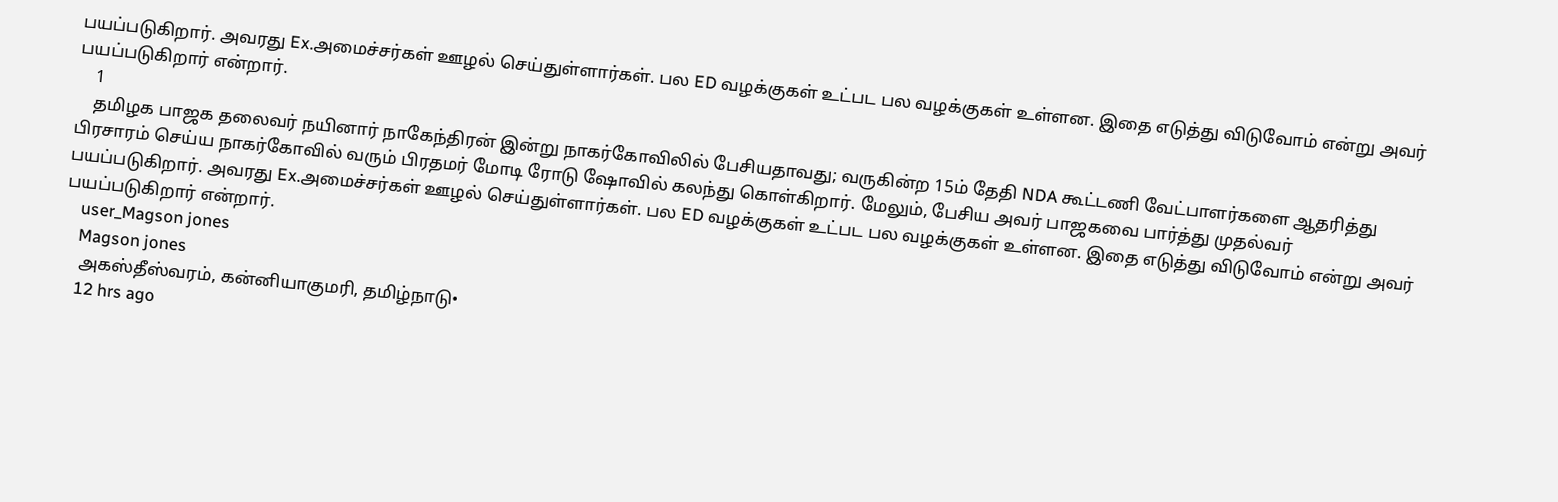பயப்படுகிறார். அவரது Ex.அமைச்சர்கள் ஊழல் செய்துள்ளார்கள். பல ED வழக்குகள் உட்பட பல வழக்குகள் உள்ளன. இதை எடுத்து விடுவோம் என்று அவர் பயப்படுகிறார் என்றார்.
    1
    தமிழக பாஜக தலைவர் நயினார் நாகேந்திரன் இன்று நாகர்கோவிலில் பேசியதாவது; வருகின்ற 15ம் தேதி NDA கூட்டணி வேட்பாளர்களை ஆதரித்து பிரசாரம் செய்ய நாகர்கோவில் வரும் பிரதமர் மோடி ரோடு ஷோவில் கலந்து கொள்கிறார். மேலும், பேசிய அவர் பாஜகவை பார்த்து முதல்வர் பயப்படுகிறார். அவரது Ex.அமைச்சர்கள் ஊழல் செய்துள்ளார்கள். பல ED வழக்குகள் உட்பட பல வழக்குகள் உள்ளன. இதை எடுத்து விடுவோம் என்று அவர் பயப்படுகிறார் என்றார்.
    user_Magson jones
    Magson jones
    அகஸ்தீஸ்வரம், கன்னியாகுமரி, தமிழ்நாடு•
    12 hrs ago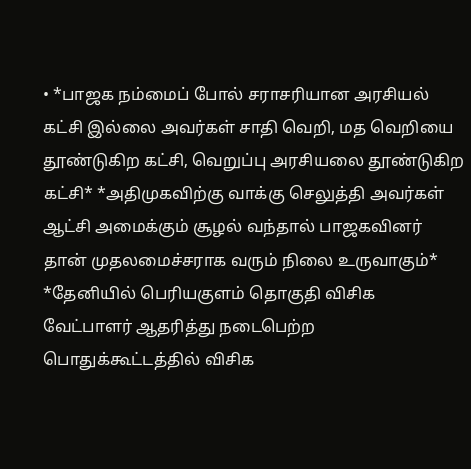• *பாஜக நம்மைப் போல் சராசரியான அரசியல் கட்சி இல்லை அவர்கள் சாதி வெறி, மத வெறியை தூண்டுகிற கட்சி, வெறுப்பு அரசியலை தூண்டுகிற கட்சி* *அதிமுகவிற்கு வாக்கு செலுத்தி அவர்கள் ஆட்சி அமைக்கும் சூழல் வந்தால் பாஜகவினர் தான் முதலமைச்சராக வரும் நிலை உருவாகும்* *தேனியில் பெரியகுளம் தொகுதி விசிக வேட்பாளர் ஆதரித்து நடைபெற்ற பொதுக்கூட்டத்தில் விசிக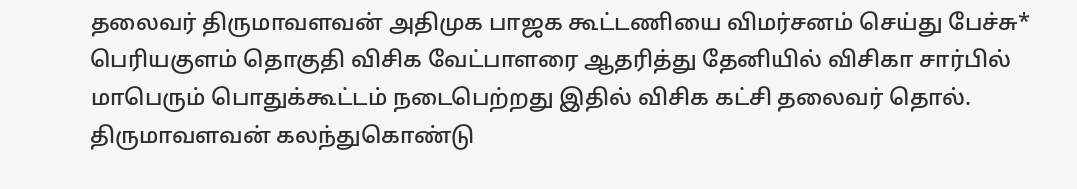தலைவர் திருமாவளவன் அதிமுக பாஜக கூட்டணியை விமர்சனம் செய்து பேச்சு* பெரியகுளம் தொகுதி விசிக வேட்பாளரை ஆதரித்து தேனியில் விசிகா சார்பில் மாபெரும் பொதுக்கூட்டம் நடைபெற்றது இதில் விசிக கட்சி தலைவர் தொல். திருமாவளவன் கலந்துகொண்டு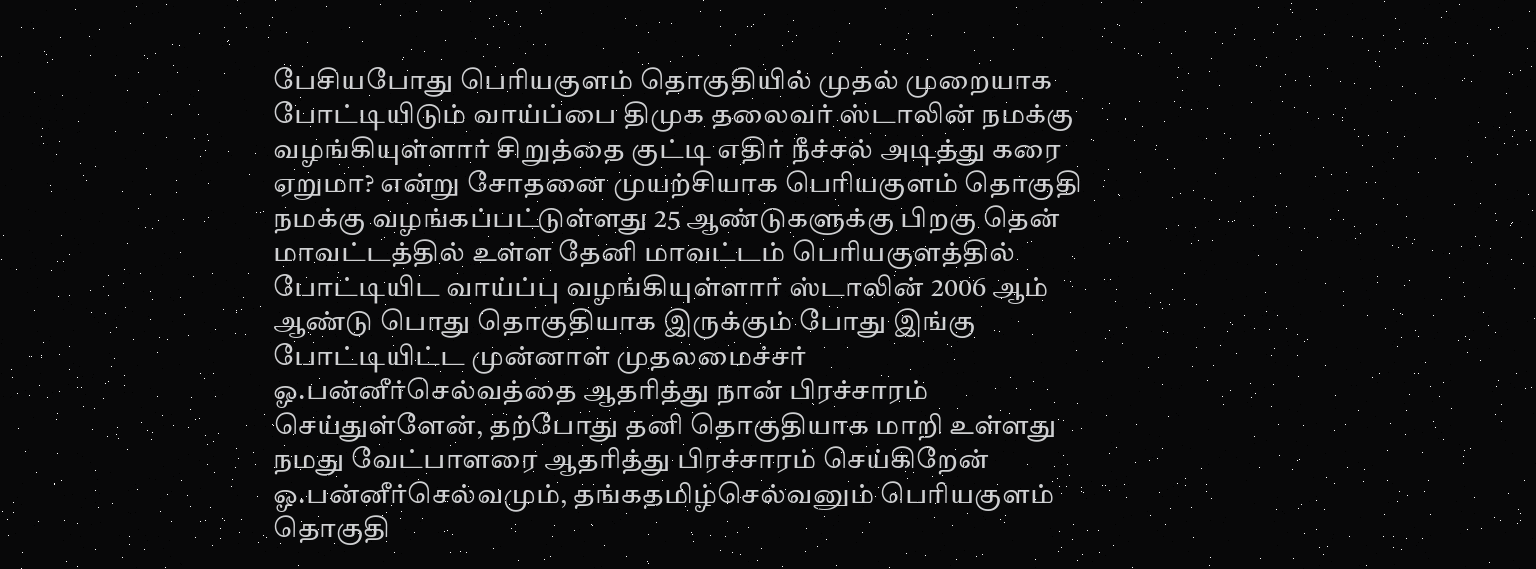பேசியபோது பெரியகுளம் தொகுதியில் முதல் முறையாக போட்டியிடும் வாய்ப்பை திமுக தலைவர் ஸ்டாலின் நமக்கு வழங்கியுள்ளார் சிறுத்தை குட்டி எதிர் நீச்சல் அடித்து கரை ஏறுமா? என்று சோதனை முயற்சியாக பெரியகுளம் தொகுதி நமக்கு வழங்கப்பட்டுள்ளது 25 ஆண்டுகளுக்கு பிறகு தென் மாவட்டத்தில் உள்ள தேனி மாவட்டம் பெரியகுளத்தில் போட்டியிட வாய்ப்பு வழங்கியுள்ளார் ஸ்டாலின் 2006 ஆம் ஆண்டு பொது தொகுதியாக இருக்கும் போது இங்கு போட்டியிட்ட முன்னாள் முதலமைச்சர் ஓ.பன்னீர்செல்வத்தை ஆதரித்து நான் பிரச்சாரம் செய்துள்ளேன், தற்போது தனி தொகுதியாக மாறி உள்ளது நமது வேட்பாளரை ஆதரித்து பிரச்சாரம் செய்கிறேன் ஓ.பன்னீர்செல்வமும், தங்கதமிழ்செல்வனும் பெரியகுளம் தொகுதி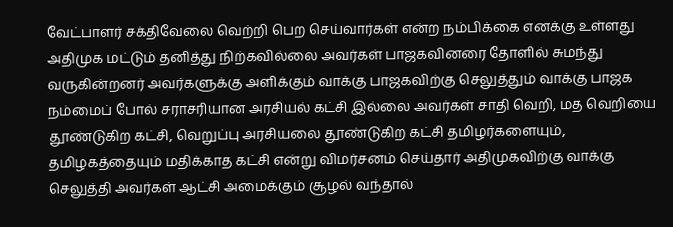வேட்பாளர் சக்திவேலை வெற்றி பெற செய்வார்கள் என்ற நம்பிக்கை எனக்கு உள்ளது அதிமுக மட்டும் தனித்து நிற்கவில்லை அவர்கள் பாஜகவினரை தோளில் சுமந்து வருகின்றனர் அவர்களுக்கு அளிக்கும் வாக்கு பாஜகவிற்கு செலுத்தும் வாக்கு பாஜக நம்மைப் போல் சராசரியான அரசியல் கட்சி இல்லை அவர்கள் சாதி வெறி, மத வெறியை தூண்டுகிற கட்சி, வெறுப்பு அரசியலை தூண்டுகிற கட்சி தமிழர்களையும், தமிழகத்தையும் மதிக்காத கட்சி என்று விமர்சனம் செய்தார் அதிமுகவிற்கு வாக்கு செலுத்தி அவர்கள் ஆட்சி அமைக்கும் சூழல் வந்தால்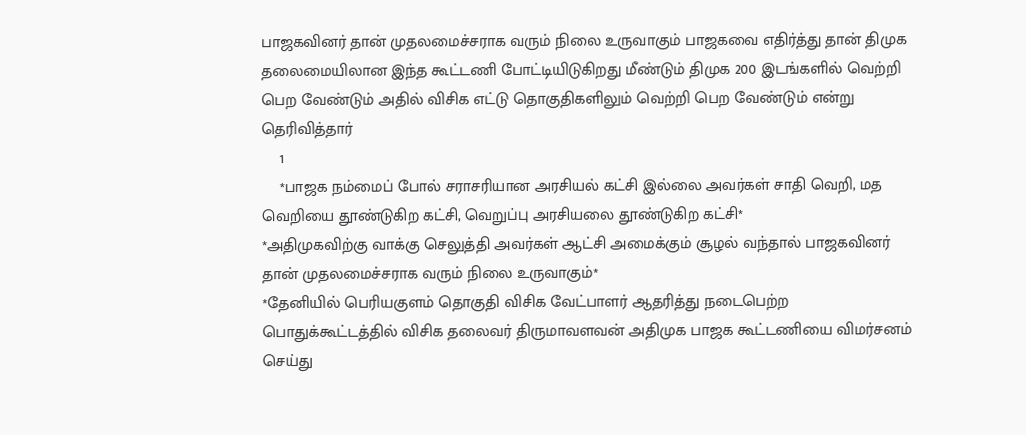பாஜகவினர் தான் முதலமைச்சராக வரும் நிலை உருவாகும் பாஜகவை எதிர்த்து தான் திமுக தலைமையிலான இந்த கூட்டணி போட்டியிடுகிறது மீண்டும் திமுக 200 இடங்களில் வெற்றி பெற வேண்டும் அதில் விசிக எட்டு தொகுதிகளிலும் வெற்றி பெற வேண்டும் என்று தெரிவித்தார்
    1
    *பாஜக நம்மைப் போல் சராசரியான அரசியல் கட்சி இல்லை அவர்கள் சாதி வெறி, மத வெறியை தூண்டுகிற கட்சி, வெறுப்பு அரசியலை தூண்டுகிற கட்சி*
*அதிமுகவிற்கு வாக்கு செலுத்தி அவர்கள் ஆட்சி அமைக்கும் சூழல் வந்தால் பாஜகவினர் தான் முதலமைச்சராக வரும் நிலை உருவாகும்*
*தேனியில் பெரியகுளம் தொகுதி விசிக வேட்பாளர் ஆதரித்து நடைபெற்ற பொதுக்கூட்டத்தில் விசிக தலைவர் திருமாவளவன் அதிமுக பாஜக கூட்டணியை விமர்சனம் செய்து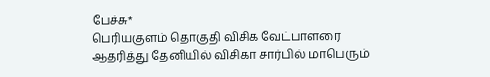பேச்சு*
பெரியகுளம் தொகுதி விசிக வேட்பாளரை ஆதரித்து தேனியில் விசிகா சார்பில் மாபெரும்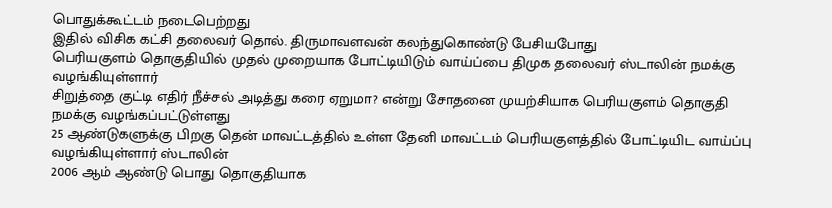பொதுக்கூட்டம் நடைபெற்றது
இதில் விசிக கட்சி தலைவர் தொல். திருமாவளவன் கலந்துகொண்டு பேசியபோது
பெரியகுளம் தொகுதியில் முதல் முறையாக போட்டியிடும் வாய்ப்பை திமுக தலைவர் ஸ்டாலின் நமக்கு வழங்கியுள்ளார்
சிறுத்தை குட்டி எதிர் நீச்சல் அடித்து கரை ஏறுமா? என்று சோதனை முயற்சியாக பெரியகுளம் தொகுதி நமக்கு வழங்கப்பட்டுள்ளது
25 ஆண்டுகளுக்கு பிறகு தென் மாவட்டத்தில் உள்ள தேனி மாவட்டம் பெரியகுளத்தில் போட்டியிட வாய்ப்பு வழங்கியுள்ளார் ஸ்டாலின்
2006 ஆம் ஆண்டு பொது தொகுதியாக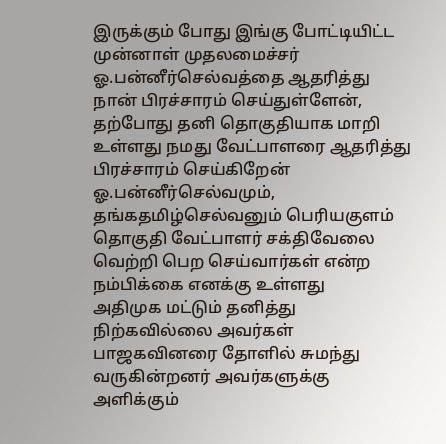இருக்கும் போது இங்கு போட்டியிட்ட முன்னாள் முதலமைச்சர் ஓ.பன்னீர்செல்வத்தை ஆதரித்து நான் பிரச்சாரம் செய்துள்ளேன், தற்போது தனி தொகுதியாக மாறி உள்ளது நமது வேட்பாளரை ஆதரித்து பிரச்சாரம் செய்கிறேன்
ஓ.பன்னீர்செல்வமும், தங்கதமிழ்செல்வனும் பெரியகுளம் தொகுதி வேட்பாளர் சக்திவேலை வெற்றி பெற செய்வார்கள் என்ற நம்பிக்கை எனக்கு உள்ளது
அதிமுக மட்டும் தனித்து நிற்கவில்லை அவர்கள் பாஜகவினரை தோளில் சுமந்து வருகின்றனர் அவர்களுக்கு அளிக்கும்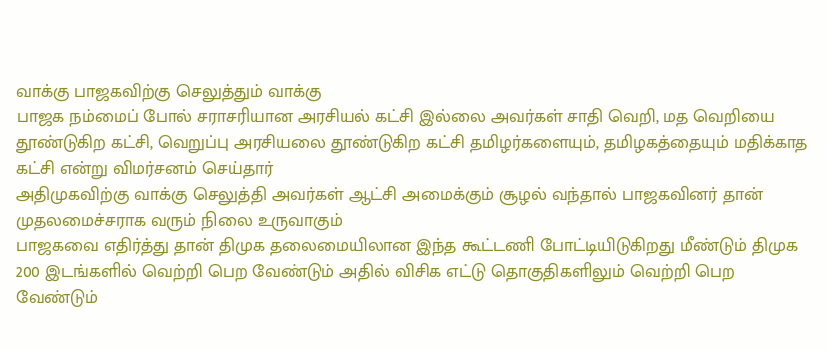வாக்கு பாஜகவிற்கு செலுத்தும் வாக்கு
பாஜக நம்மைப் போல் சராசரியான அரசியல் கட்சி இல்லை அவர்கள் சாதி வெறி, மத வெறியை தூண்டுகிற கட்சி, வெறுப்பு அரசியலை தூண்டுகிற கட்சி தமிழர்களையும், தமிழகத்தையும் மதிக்காத கட்சி என்று விமர்சனம் செய்தார்
அதிமுகவிற்கு வாக்கு செலுத்தி அவர்கள் ஆட்சி அமைக்கும் சூழல் வந்தால் பாஜகவினர் தான் முதலமைச்சராக வரும் நிலை உருவாகும்
பாஜகவை எதிர்த்து தான் திமுக தலைமையிலான இந்த கூட்டணி போட்டியிடுகிறது மீண்டும் திமுக 200 இடங்களில் வெற்றி பெற வேண்டும் அதில் விசிக எட்டு தொகுதிகளிலும் வெற்றி பெற வேண்டும்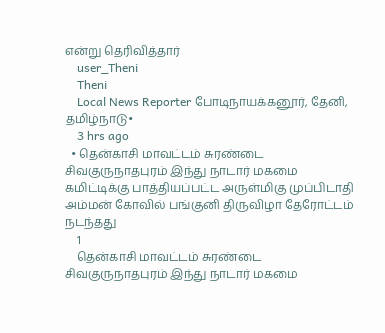என்று தெரிவித்தார்
    user_Theni
    Theni
    Local News Reporter போடிநாயக்கனூர், தேனி, தமிழ்நாடு•
    3 hrs ago
  • தென்காசி மாவட்டம் சுரண்டை சிவகுருநாதபுரம் இந்து நாடார் மகமை கமிட்டிக்கு பாத்தியப்பட்ட அருள்மிகு முப்பிடாதி அம்மன் கோவில் பங்குனி திருவிழா தேரோட்டம் நடந்தது
    1
    தென்காசி மாவட்டம் சுரண்டை சிவகுருநாதபுரம் இந்து நாடார் மகமை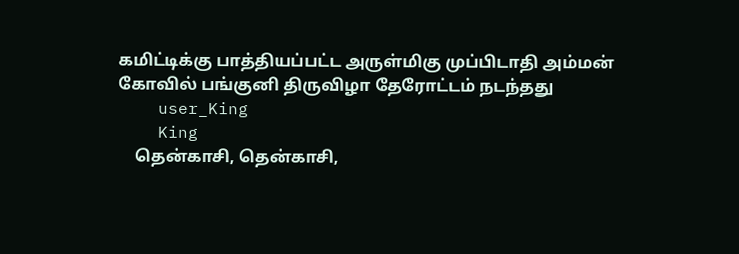கமிட்டிக்கு பாத்தியப்பட்ட அருள்மிகு முப்பிடாதி அம்மன் கோவில் பங்குனி திருவிழா தேரோட்டம் நடந்தது
    user_King
    King
    தென்காசி, தென்காசி,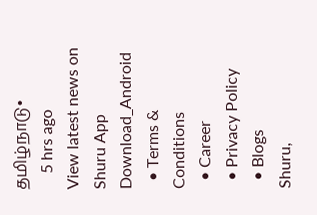தமிழ்நாடு•
    5 hrs ago
View latest news on Shuru App
Download_Android
  • Terms & Conditions
  • Career
  • Privacy Policy
  • Blogs
Shuru,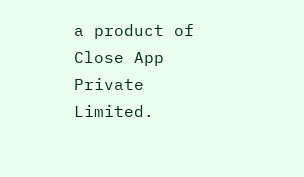a product of Close App Private Limited.